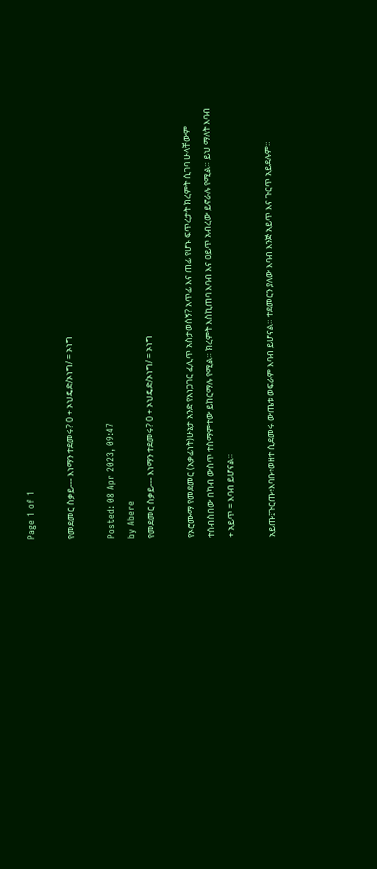Page 1 of 1

የመደመር ስቃይ--- እነማን ተደመሩ? 0 + ኦህዴድ/ኦነግ/ = ኦነግ

Posted: 08 Apr 2023, 09:47
by Abere
የመደመር ስቃይ--- እነማን ተደመሩ? 0 + ኦህዴድ/ኦነግ/ = ኦነግ

የኦሮሙማ የመደመር (አቃፊነት)ሁኔታ አንድ የአነጋገር ፈሊጥ አስታወሰኝ? አጥፊ እና ጠፊ የሆኑ ፍጥረታት ክረምት ሲገባ ሁላቸውም ተሰብስበው በካብ ውስጥ ተስማምተው ይከርማሉ የሚል። ክረምት እስኪጠባ እባብ እና ዐይጥ አብረው ይኖራሉ የሚል። ይህ ማለት እባብ + አይጥ = እባብ ይሆናል።

አይጡ፤ጉርጡ፥እባቡ፥ወዘተ ሲደመሩ ውጤቱ ወፍራም እባብ ይሆናል። ተደመርን ያለው እባብ እንጅ አይጥ እና ጉርጥ አይደሉም።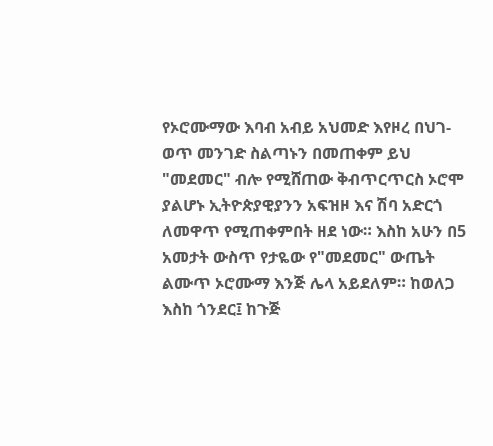የኦሮሙማው እባብ አብይ አህመድ እየዞረ በህገ-ወጥ መንገድ ስልጣኑን በመጠቀም ይህ "መደመር" ብሎ የሚሸጠው ቅብጥርጥርስ ኦሮሞ ያልሆኑ ኢትዮጵያዊያንን አፍዝዞ እና ሽባ አድርጎ ለመዋጥ የሚጠቀምበት ዘደ ነው። እስከ አሁን በ5 አመታት ውስጥ የታዬው የ"መደመር" ውጤት ልሙጥ ኦሮሙማ እንጅ ሌላ አይደለም። ከወለጋ እስከ ጎንደር፤ ከጉጅ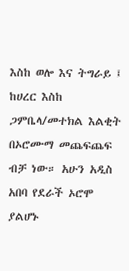እስከ ወሎ እና ትግራይ ፤ ከሀረር እስከ ጋምቤላ/መተክል እልቂት በኦሮሙማ መጨፍጨፍ ብቻ ነው። አሁን አዲስ አበባ የደራች ኦሮሞ ያልሆኑ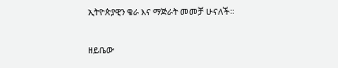ኢትዮጵያዊን ቄራ እና ማጅራት መመቻ ሁናለች።

ዘይቤው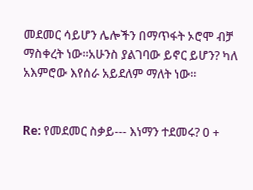መደመር ሳይሆን ሌሎችን በማጥፋት ኦሮሞ ብቻ ማስቀረት ነው።አሁንስ ያልገባው ይኖር ይሆን? ካለ አእምሮው እየሰራ አይደለም ማለት ነው።


Re: የመደመር ስቃይ--- እነማን ተደመሩ? 0 +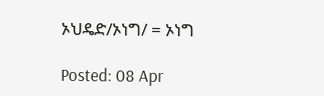ኦህዴድ/ኦነግ/ = ኦነግ

Posted: 08 Apr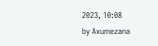2023, 10:08
by Axumezana